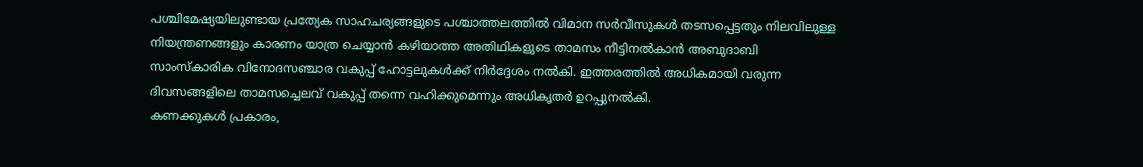പശ്ചിമേഷ്യയിലുണ്ടായ പ്രത്യേക സാഹചര്യങ്ങളുടെ പശ്ചാത്തലത്തിൽ വിമാന സർവീസുകൾ തടസപ്പെട്ടതും നിലവിലുള്ള നിയന്ത്രണങ്ങളും കാരണം യാത്ര ചെയ്യാൻ കഴിയാത്ത അതിഥികളുടെ താമസം നീട്ടിനൽകാൻ അബുദാബി സാംസ്കാരിക വിനോദസഞ്ചാര വകുപ്പ് ഹോട്ടലുകൾക്ക് നിർദ്ദേശം നൽകി. ഇത്തരത്തിൽ അധികമായി വരുന്ന ദിവസങ്ങളിലെ താമസച്ചെലവ് വകുപ്പ് തന്നെ വഹിക്കുമെന്നും അധികൃതർ ഉറപ്പുനൽകി.
കണക്കുകൾ പ്രകാരം,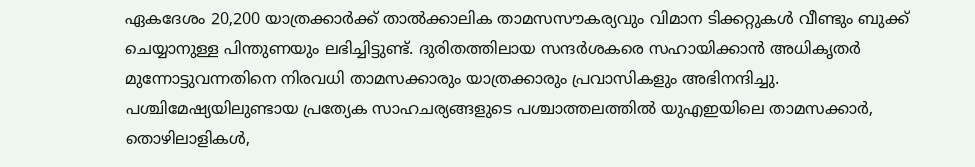ഏകദേശം 20,200 യാത്രക്കാർക്ക് താൽക്കാലിക താമസസൗകര്യവും വിമാന ടിക്കറ്റുകൾ വീണ്ടും ബുക്ക് ചെയ്യാനുള്ള പിന്തുണയും ലഭിച്ചിട്ടുണ്ട്. ദുരിതത്തിലായ സന്ദർശകരെ സഹായിക്കാൻ അധികൃതർ മുന്നോട്ടുവന്നതിനെ നിരവധി താമസക്കാരും യാത്രക്കാരും പ്രവാസികളും അഭിനന്ദിച്ചു.
പശ്ചിമേഷ്യയിലുണ്ടായ പ്രത്യേക സാഹചര്യങ്ങളുടെ പശ്ചാത്തലത്തിൽ യുഎഇയിലെ താമസക്കാർ, തൊഴിലാളികൾ,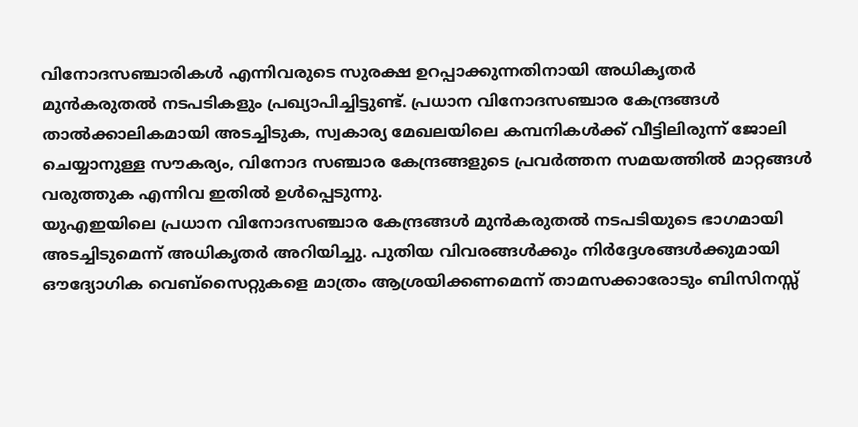വിനോദസഞ്ചാരികൾ എന്നിവരുടെ സുരക്ഷ ഉറപ്പാക്കുന്നതിനായി അധികൃതർ മുൻകരുതൽ നടപടികളും പ്രഖ്യാപിച്ചിട്ടുണ്ട്. പ്രധാന വിനോദസഞ്ചാര കേന്ദ്രങ്ങൾ താൽക്കാലികമായി അടച്ചിടുക, സ്വകാര്യ മേഖലയിലെ കമ്പനികൾക്ക് വീട്ടിലിരുന്ന് ജോലി ചെയ്യാനുള്ള സൗകര്യം, വിനോദ സഞ്ചാര കേന്ദ്രങ്ങളുടെ പ്രവർത്തന സമയത്തിൽ മാറ്റങ്ങൾ വരുത്തുക എന്നിവ ഇതിൽ ഉൾപ്പെടുന്നു.
യുഎഇയിലെ പ്രധാന വിനോദസഞ്ചാര കേന്ദ്രങ്ങൾ മുൻകരുതൽ നടപടിയുടെ ഭാഗമായി അടച്ചിടുമെന്ന് അധികൃതർ അറിയിച്ചു. പുതിയ വിവരങ്ങൾക്കും നിർദ്ദേശങ്ങൾക്കുമായി ഔദ്യോഗിക വെബ്സൈറ്റുകളെ മാത്രം ആശ്രയിക്കണമെന്ന് താമസക്കാരോടും ബിസിനസ്സ്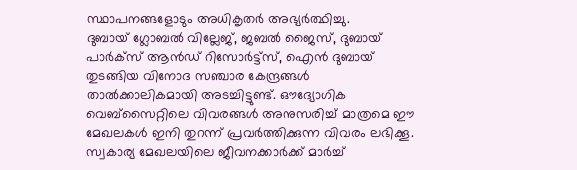സ്ഥാപനങ്ങളോടും അധികൃതർ അഭ്യർത്ഥിച്ചു.
ദുബായ് ഗ്ലോബൽ വില്ലേജ്, ജബൽ ജൈസ്, ദുബായ് പാർക്സ് ആൻഡ് റിസോർട്ട്സ്, ഐൻ ദുബായ് തുടങ്ങിയ വിനോദ സഞ്ചാര കേന്ദ്രങ്ങൾ താൽക്കാലികമായി അടച്ചിട്ടുണ്ട്. ഔദ്യോഗിക വെബ്സൈറ്റിലെ വിവരങ്ങൾ അനുസരിച്ച് മാത്രമെ ഈ മേഖലകൾ ഇനി തുറന്ന് പ്രവർത്തിക്കുന്ന വിവരം ലഭിക്കൂ.
സ്വകാര്യ മേഖലയിലെ ജീവനക്കാർക്ക് മാർച്ച്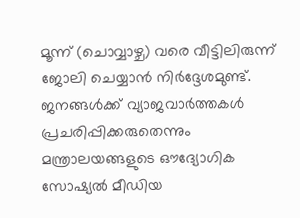മൂന്ന് (ചൊവ്വാഴ്ച) വരെ വീട്ടിലിരുന്ന് ജോലി ചെയ്യാൻ നിർദ്ദേശമുണ്ട്. ജനങ്ങൾക്ക് വ്യാജവാർത്തകൾ പ്രചരിപ്പിക്കരുതെന്നും മന്ത്രാലയങ്ങളുടെ ഔദ്യോഗിക സോഷ്യൽ മീഡിയ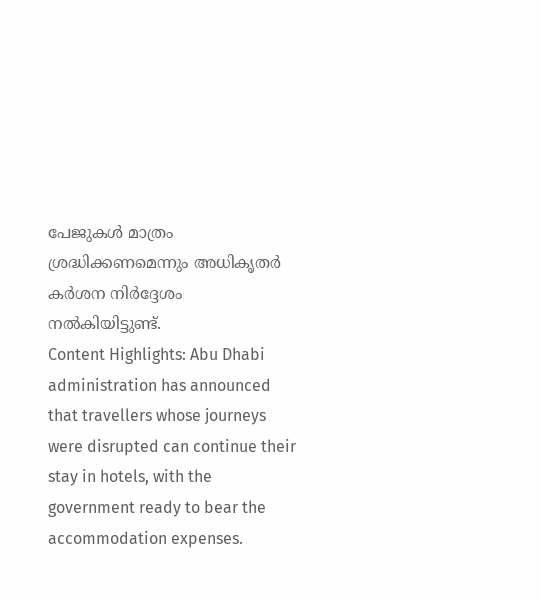പേജുകൾ മാത്രം ശ്രദ്ധിക്കണമെന്നും അധികൃതർ കർശന നിർദ്ദേശം നൽകിയിട്ടുണ്ട്.
Content Highlights: Abu Dhabi administration has announced that travellers whose journeys were disrupted can continue their stay in hotels, with the government ready to bear the accommodation expenses.